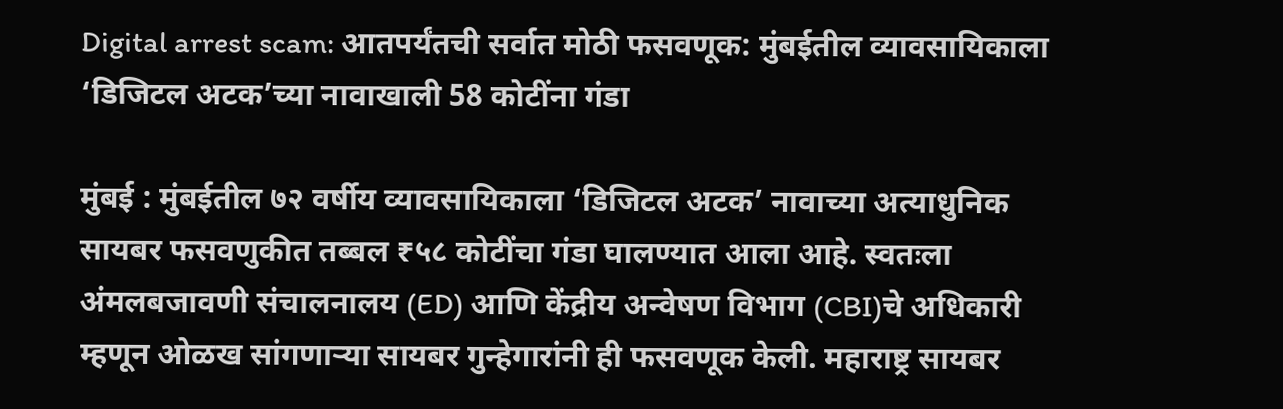Digital arrest scam: आतपर्यंतची सर्वात मोठी फसवणूक: मुंबईतील व्यावसायिकाला ‘डिजिटल अटक’च्या नावाखाली 58 कोटींना गंडा

मुंबई : मुंबईतील ७२ वर्षीय व्यावसायिकाला ‘डिजिटल अटक’ नावाच्या अत्याधुनिक सायबर फसवणुकीत तब्बल ₹५८ कोटींचा गंडा घालण्यात आला आहे. स्वतःला अंमलबजावणी संचालनालय (ED) आणि केंद्रीय अन्वेषण विभाग (CBI)चे अधिकारी म्हणून ओळख सांगणाऱ्या सायबर गुन्हेगारांनी ही फसवणूक केली. महाराष्ट्र सायबर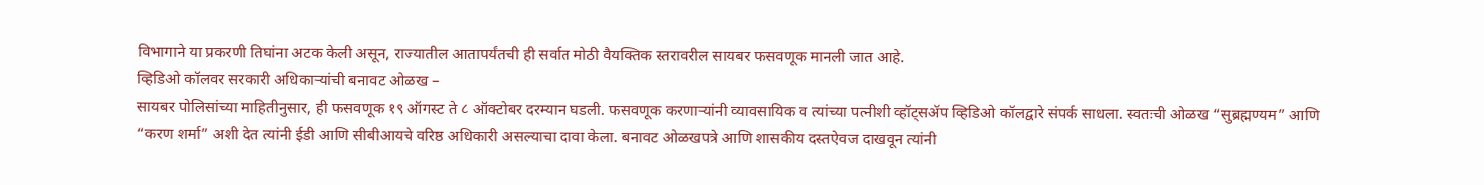विभागाने या प्रकरणी तिघांना अटक केली असून, राज्यातील आतापर्यंतची ही सर्वात मोठी वैयक्तिक स्तरावरील सायबर फसवणूक मानली जात आहे.
व्हिडिओ कॉलवर सरकारी अधिकाऱ्यांची बनावट ओळख –
सायबर पोलिसांच्या माहितीनुसार, ही फसवणूक १९ ऑगस्ट ते ८ ऑक्टोबर दरम्यान घडली. फसवणूक करणाऱ्यांनी व्यावसायिक व त्यांच्या पत्नीशी व्हॉट्सॲप व्हिडिओ कॉलद्वारे संपर्क साधला. स्वतःची ओळख “सुब्रह्मण्यम” आणि “करण शर्मा” अशी देत त्यांनी ईडी आणि सीबीआयचे वरिष्ठ अधिकारी असल्याचा दावा केला. बनावट ओळखपत्रे आणि शासकीय दस्तऐवज दाखवून त्यांनी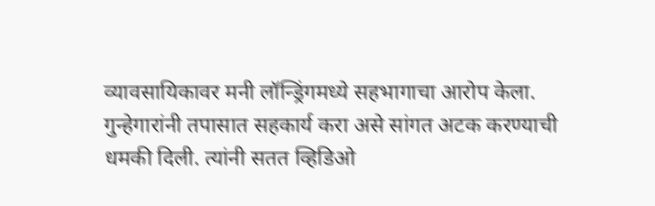व्यावसायिकावर मनी लॉन्ड्रिंगमध्ये सहभागाचा आरोप केला.
गुन्हेगारांनी तपासात सहकार्य करा असे सांगत अटक करण्याची धमकी दिली. त्यांनी सतत व्हिडिओ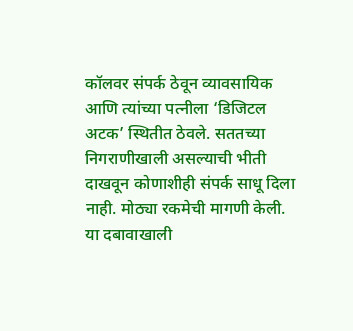कॉलवर संपर्क ठेवून व्यावसायिक आणि त्यांच्या पत्नीला ‘डिजिटल अटक’ स्थितीत ठेवले. सततच्या निगराणीखाली असल्याची भीती दाखवून कोणाशीही संपर्क साधू दिला नाही. मोठ्या रकमेची मागणी केली. या दबावाखाली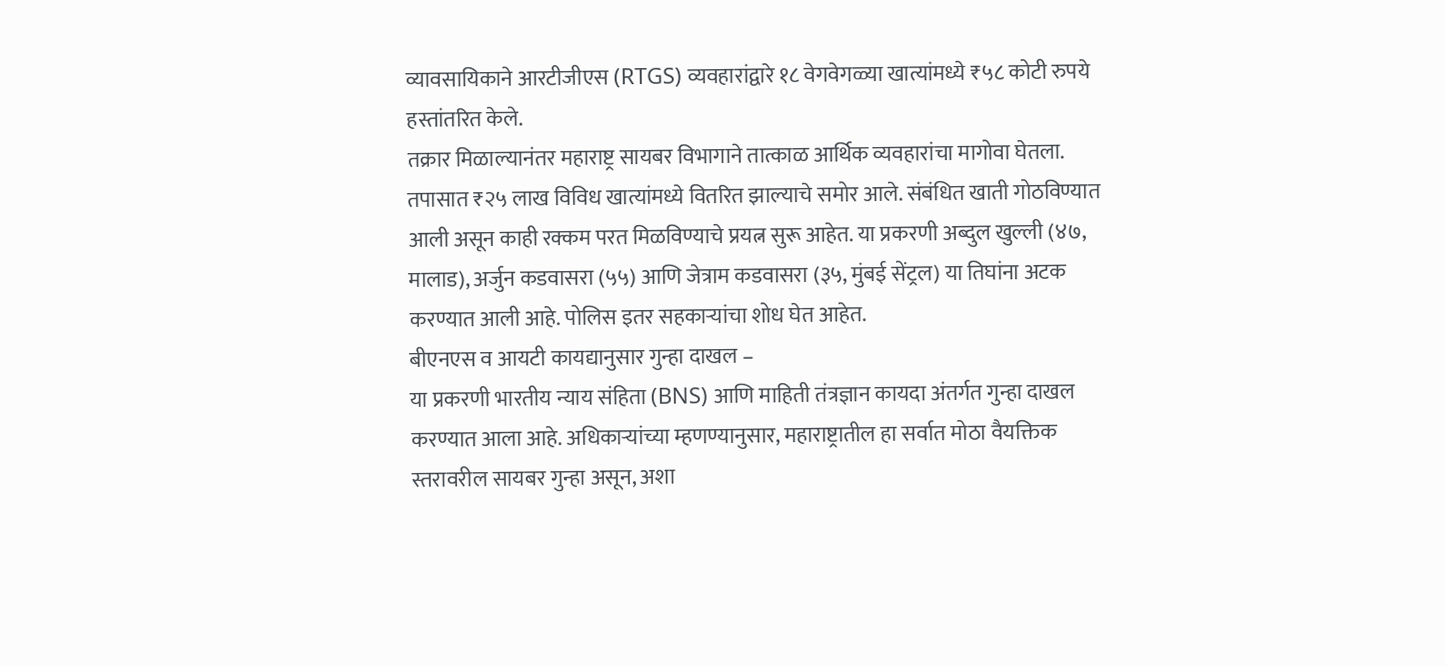व्यावसायिकाने आरटीजीएस (RTGS) व्यवहारांद्वारे १८ वेगवेगळ्या खात्यांमध्ये ₹५८ कोटी रुपये हस्तांतरित केले.
तक्रार मिळाल्यानंतर महाराष्ट्र सायबर विभागाने तात्काळ आर्थिक व्यवहारांचा मागोवा घेतला. तपासात ₹२५ लाख विविध खात्यांमध्ये वितरित झाल्याचे समोर आले. संबंधित खाती गोठविण्यात आली असून काही रक्कम परत मिळविण्याचे प्रयत्न सुरू आहेत. या प्रकरणी अब्दुल खुल्ली (४७, मालाड), अर्जुन कडवासरा (५५) आणि जेत्राम कडवासरा (३५, मुंबई सेंट्रल) या तिघांना अटक करण्यात आली आहे. पोलिस इतर सहकाऱ्यांचा शोध घेत आहेत.
बीएनएस व आयटी कायद्यानुसार गुन्हा दाखल –
या प्रकरणी भारतीय न्याय संहिता (BNS) आणि माहिती तंत्रज्ञान कायदा अंतर्गत गुन्हा दाखल करण्यात आला आहे. अधिकाऱ्यांच्या म्हणण्यानुसार, महाराष्ट्रातील हा सर्वात मोठा वैयक्तिक स्तरावरील सायबर गुन्हा असून, अशा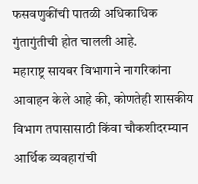फसवणुकींची पातळी अधिकाधिक गुंतागुंतीची होत चालली आहे.
महाराष्ट्र सायबर विभागाने नागरिकांना आवाहन केले आहे की, कोणतेही शासकीय विभाग तपासासाठी किंवा चौकशीदरम्यान आर्थिक व्यवहारांची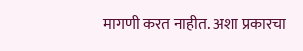मागणी करत नाहीत. अशा प्रकारचा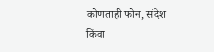कोणताही फोन, संदेश किंवा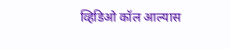व्हिडिओ कॉल आल्यास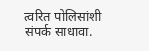त्वरित पोलिसांशी संपर्क साधावा.